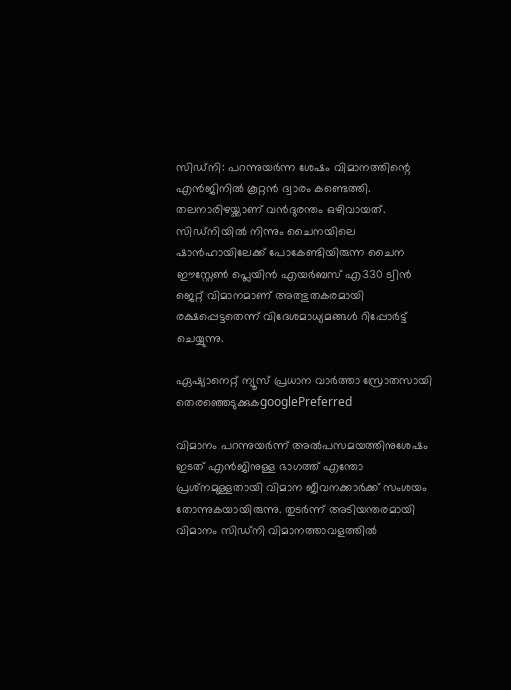സിഡ്‌നി: പറന്നുയര്‍ന്ന ശേഷം വിമാനത്തിന്റെ എന്‍ജിനില്‍ കൂറ്റന്‍ ദ്വാരം കണ്ടെത്തി. തലനാരിഴയ്ക്കാണ് വന്‍ദുരന്തം ഒഴിവായത്. സിഡ്‌നിയില്‍ നിന്നും ചൈനയിലെ ഷാന്‍ഹായിലേക്ക് പോകേണ്ടിയിരുന്ന ചൈന ഈസ്റ്റേണ്‍ പ്ലെയിന്‍ എയര്‍ബസ് എ330 ട്വിന്‍ ജെറ്റ് വിമാനമാണ് അത്ഭുതകരമായി രക്ഷപ്പെട്ടതെന്ന് വിദേശമാധ്യമങ്ങള്‍ റിപ്പോര്‍ട്ട് ചെയ്യുന്നു.

ഏഷ്യാനെറ്റ് ന്യൂസ് പ്രധാന വാർത്താ സ്രോതസായി തെരഞ്ഞെടുക്കുകgooglePreferred

വിമാനം പറന്നുയര്‍ന്ന് അല്‍പസമയത്തിനുശേഷം ഇടത് എന്‍ജിനുള്ള ഭാഗത്ത് എന്തോ പ്രശ്‌നമുള്ളതായി വിമാന ജീവനക്കാര്‍ക്ക് സംശയം തോന്നുകയായിരുന്നു. തുടര്‍ന്ന് അടിയന്തരമായി വിമാനം സിഡ്‌നി വിമാനത്താവളത്തില്‍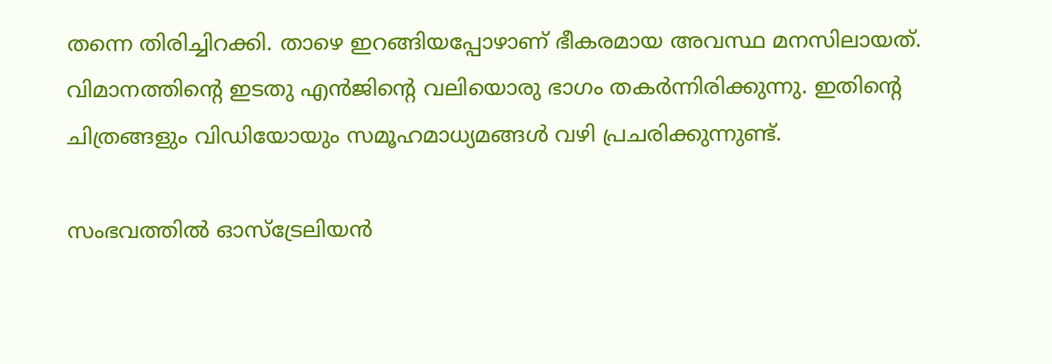തന്നെ തിരിച്ചിറക്കി. താഴെ ഇറങ്ങിയപ്പോഴാണ് ഭീകരമായ അവസ്ഥ മനസിലായത്. വിമാനത്തിന്റെ ഇടതു എന്‍ജിന്റെ വലിയൊരു ഭാഗം തകര്‍ന്നിരിക്കുന്നു. ഇതിന്റെ ചിത്രങ്ങളും വിഡിയോയും സമൂഹമാധ്യമങ്ങള്‍ വഴി പ്രചരിക്കുന്നുണ്ട്.

സംഭവത്തില്‍ ഓസ്‌ട്രേലിയന്‍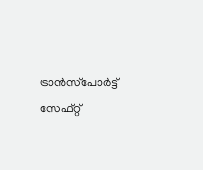ട്രാന്‍സ്‌പോര്‍ട്ട് സേഫ്റ്റ്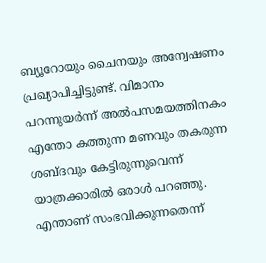ബ്യൂറോയും ചൈനയും അന്വേഷണം പ്രഖ്യാപിച്ചിട്ടുണ്ട്. വിമാനം പറന്നുയര്‍ന്ന് അല്‍പസമയത്തിനകം എന്തോ കത്തുന്ന മണവും തകരുന്ന ശബ്ദവും കേട്ടിരുന്നുവെന്ന് യാത്രക്കാരില്‍ ഒരാള്‍ പറഞ്ഞു. എന്താണ് സംഭവിക്കുന്നതെന്ന്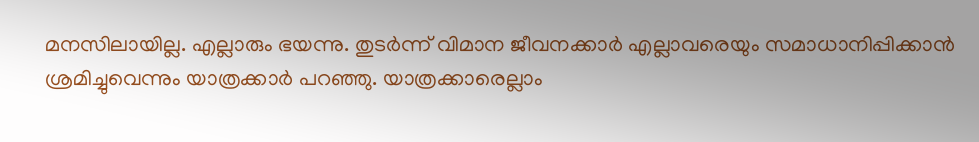മനസിലായില്ല. എല്ലാരും ഭയന്നു. തുടര്‍ന്ന് വിമാന ജീവനക്കാര്‍ എല്ലാവരെയും സമാധാനിപ്പിക്കാന്‍ ശ്രമിച്ചുവെന്നും യാത്രക്കാര്‍ പറഞ്ഞു. യാത്രക്കാരെല്ലാം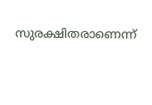സുരക്ഷിതരാണെന്ന്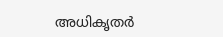അധികൃതര്‍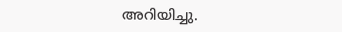അറിയിച്ചു.